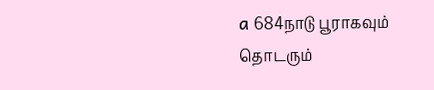a 684நாடு பூராகவும் தொடரும்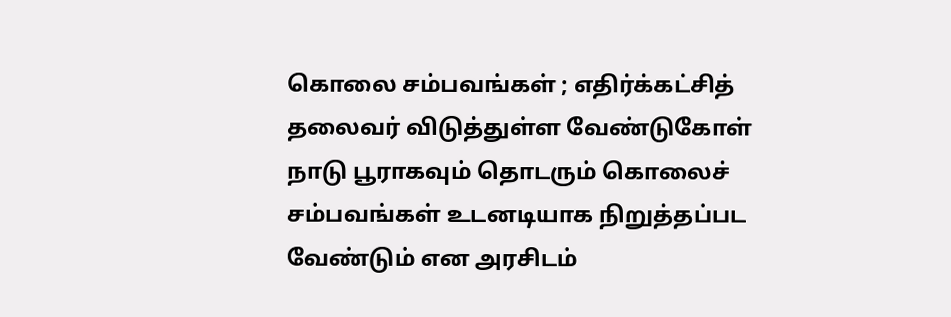கொலை சம்பவங்கள் ; எதிர்க்கட்சித் தலைவர் விடுத்துள்ள வேண்டுகோள்
நாடு பூராகவும் தொடரும் கொலைச் சம்பவங்கள் உடனடியாக நிறுத்தப்பட வேண்டும் என அரசிடம்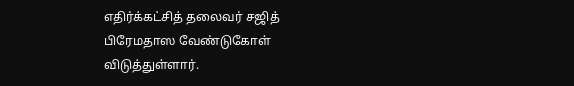எதிர்க்கட்சித் தலைவர் சஜித் பிரேமதாஸ வேண்டுகோள் விடுத்துள்ளார்.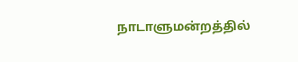நாடாளுமன்றத்தில்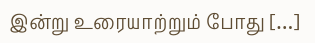இன்று உரையாற்றும் போது […]